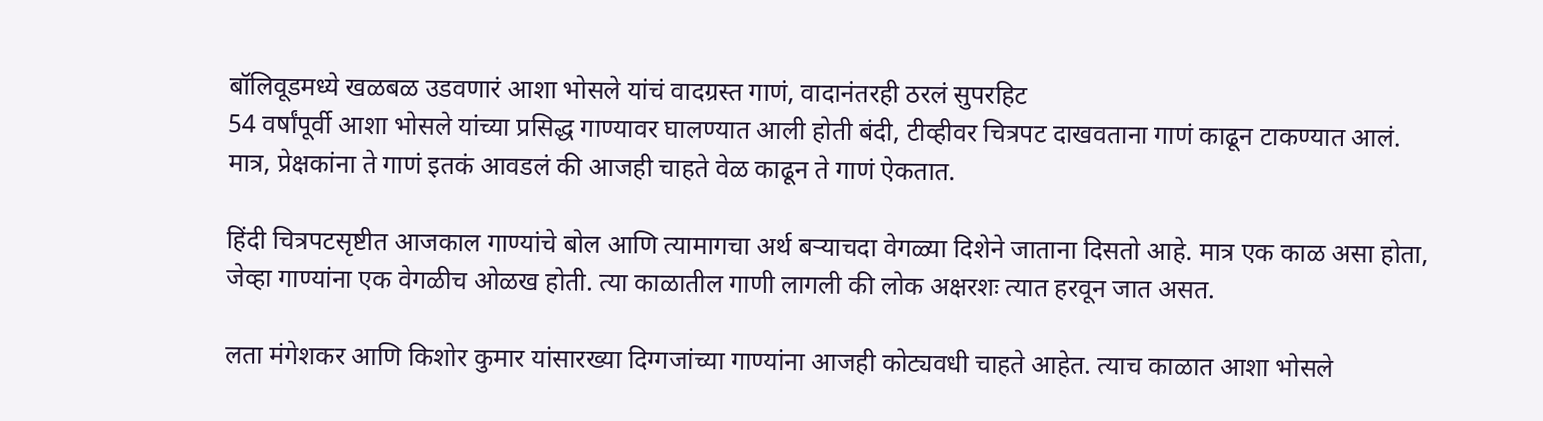बॉलिवूडमध्ये खळबळ उडवणारं आशा भोसले यांचं वादग्रस्त गाणं, वादानंतरही ठरलं सुपरहिट
54 वर्षांपूर्वी आशा भोसले यांच्या प्रसिद्ध गाण्यावर घालण्यात आली होती बंदी, टीव्हीवर चित्रपट दाखवताना गाणं काढून टाकण्यात आलं. मात्र, प्रेक्षकांना ते गाणं इतकं आवडलं की आजही चाहते वेळ काढून ते गाणं ऐकतात.

हिंदी चित्रपटसृष्टीत आजकाल गाण्यांचे बोल आणि त्यामागचा अर्थ बऱ्याचदा वेगळ्या दिशेने जाताना दिसतो आहे. मात्र एक काळ असा होता, जेव्हा गाण्यांना एक वेगळीच ओळख होती. त्या काळातील गाणी लागली की लोक अक्षरशः त्यात हरवून जात असत.

लता मंगेशकर आणि किशोर कुमार यांसारख्या दिग्गजांच्या गाण्यांना आजही कोट्यवधी चाहते आहेत. त्याच काळात आशा भोसले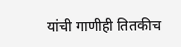यांची गाणीही तितकीच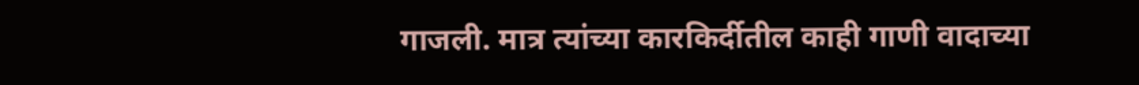गाजली. मात्र त्यांच्या कारकिर्दीतील काही गाणी वादाच्या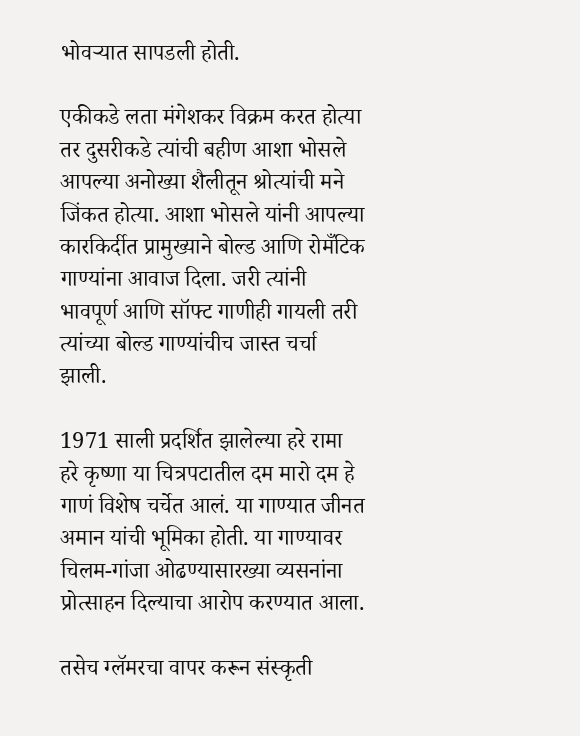भोवऱ्यात सापडली होती.

एकीकडे लता मंगेशकर विक्रम करत होत्या तर दुसरीकडे त्यांची बहीण आशा भोसले आपल्या अनोख्या शैलीतून श्रोत्यांची मने जिंकत होत्या. आशा भोसले यांनी आपल्या कारकिर्दीत प्रामुख्याने बोल्ड आणि रोमँटिक गाण्यांना आवाज दिला. जरी त्यांनी भावपूर्ण आणि सॉफ्ट गाणीही गायली तरी त्यांच्या बोल्ड गाण्यांचीच जास्त चर्चा झाली.

1971 साली प्रदर्शित झालेल्या हरे रामा हरे कृष्णा या चित्रपटातील दम मारो दम हे गाणं विशेष चर्चेत आलं. या गाण्यात जीनत अमान यांची भूमिका होती. या गाण्यावर चिलम-गांजा ओढण्यासारख्या व्यसनांना प्रोत्साहन दिल्याचा आरोप करण्यात आला.

तसेच ग्लॅमरचा वापर करून संस्कृती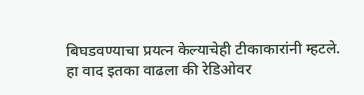बिघडवण्याचा प्रयत्न केल्याचेही टीकाकारांनी म्हटले. हा वाद इतका वाढला की रेडिओवर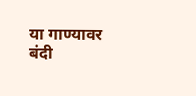या गाण्यावर बंदी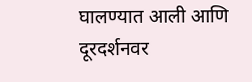घालण्यात आली आणि दूरदर्शनवर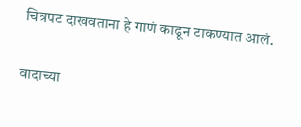चित्रपट दाखवताना हे गाणं काढून टाकण्यात आलं.

वादाच्या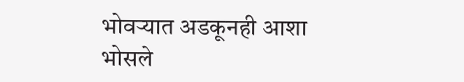भोवऱ्यात अडकूनही आशा भोसले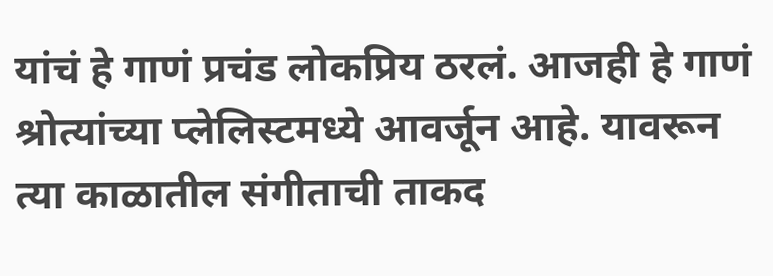यांचं हे गाणं प्रचंड लोकप्रिय ठरलं. आजही हे गाणं श्रोत्यांच्या प्लेलिस्टमध्ये आवर्जून आहे. यावरून त्या काळातील संगीताची ताकद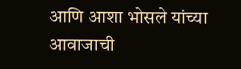आणि आशा भोसले यांच्या आवाजाची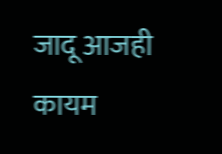जादू आजही कायम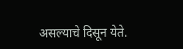असल्याचे दिसून येते.